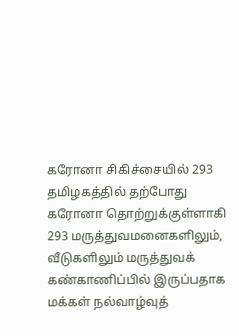கரோனா சிகிச்சையில் 293
தமிழகத்தில் தற்போது கரோனா தொற்றுக்குள்ளாகி 293 மருத்துவமனைகளிலும், வீடுகளிலும் மருத்துவக் கண்காணிப்பில் இருப்பதாக மக்கள் நல்வாழ்வுத்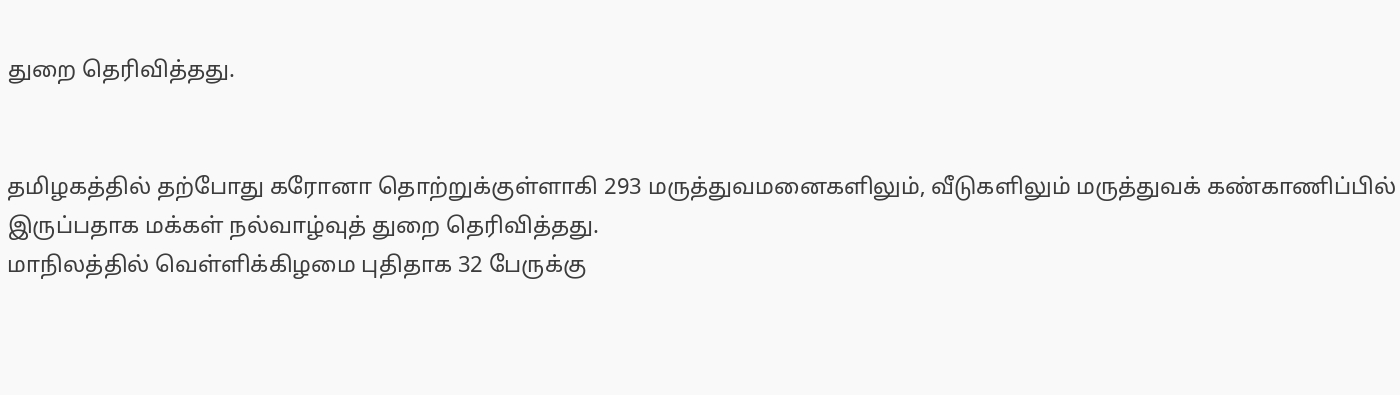துறை தெரிவித்தது.


தமிழகத்தில் தற்போது கரோனா தொற்றுக்குள்ளாகி 293 மருத்துவமனைகளிலும், வீடுகளிலும் மருத்துவக் கண்காணிப்பில் இருப்பதாக மக்கள் நல்வாழ்வுத் துறை தெரிவித்தது.
மாநிலத்தில் வெள்ளிக்கிழமை புதிதாக 32 பேருக்கு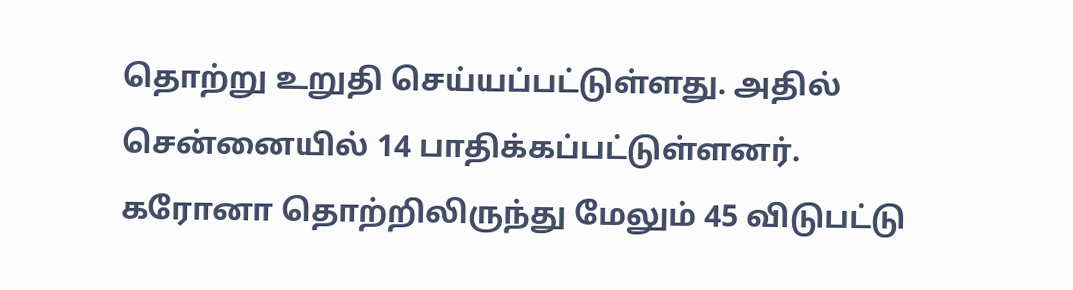தொற்று உறுதி செய்யப்பட்டுள்ளது. அதில் சென்னையில் 14 பாதிக்கப்பட்டுள்ளனர்.
கரோனா தொற்றிலிருந்து மேலும் 45 விடுபட்டு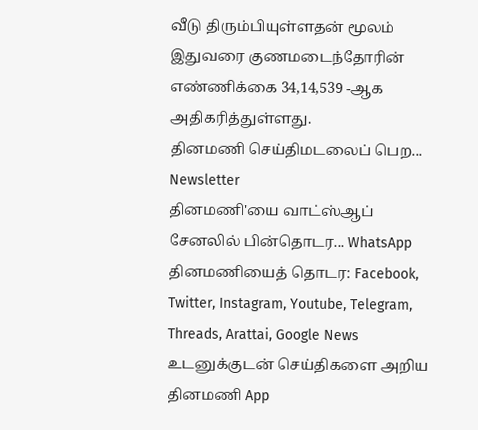வீடு திரும்பியுள்ளதன் மூலம் இதுவரை குணமடைந்தோரின் எண்ணிக்கை 34,14,539 -ஆக அதிகரித்துள்ளது.
தினமணி செய்திமடலைப் பெற... Newsletter
தினமணி'யை வாட்ஸ்ஆப் சேனலில் பின்தொடர... WhatsApp
தினமணியைத் தொடர: Facebook, Twitter, Instagram, Youtube, Telegram, Threads, Arattai, Google News
உடனுக்குடன் செய்திகளை அறிய தினமணி App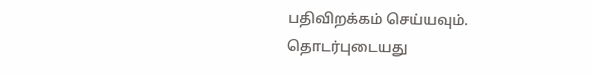பதிவிறக்கம் செய்யவும்.
தொடர்புடையது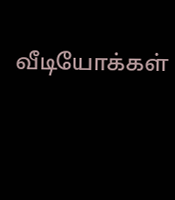வீடியோக்கள்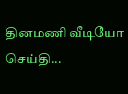தினமணி வீடியோ செய்தி...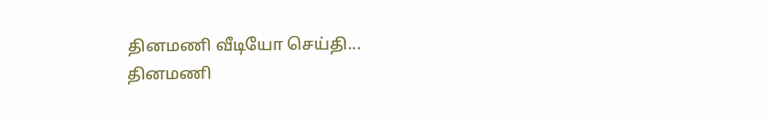தினமணி வீடியோ செய்தி...
தினமணி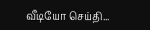வீடியோ செய்தி...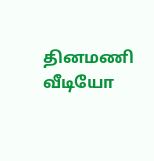தினமணி வீடியோ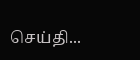செய்தி...